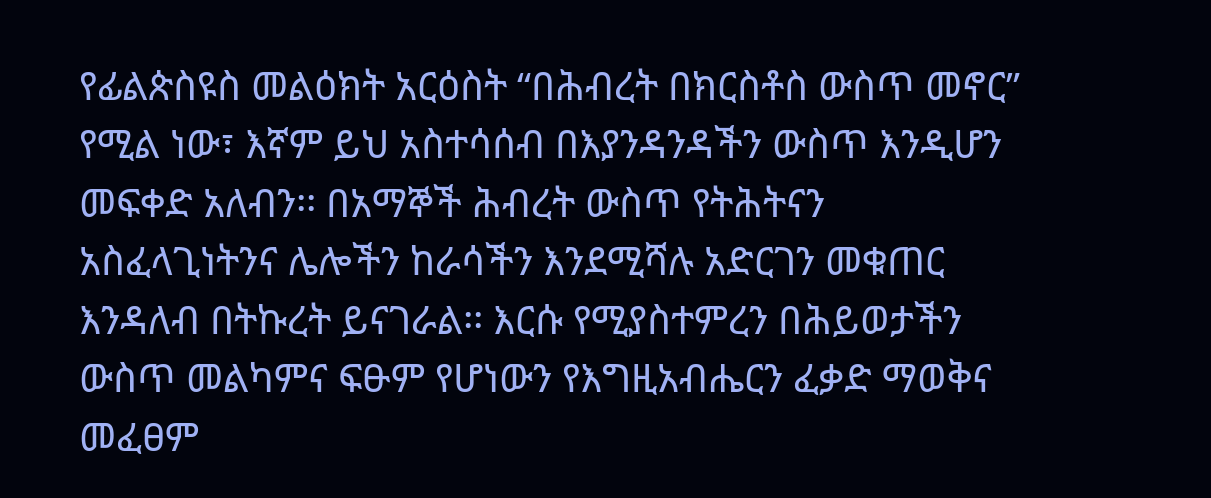የፊልጵስዩስ መልዕክት አርዕስት “በሕብረት በክርስቶስ ውስጥ መኖር” የሚል ነው፣ እኛም ይህ አስተሳሰብ በእያንዳንዳችን ውስጥ እንዲሆን መፍቀድ አለብን፡፡ በአማኞች ሕብረት ውስጥ የትሕትናን አስፈላጊነትንና ሌሎችን ከራሳችን እንደሚሻሉ አድርገን መቁጠር እንዳለብ በትኩረት ይናገራል፡፡ እርሱ የሚያስተምረን በሕይወታችን ውስጥ መልካምና ፍፁም የሆነውን የእግዚአብሔርን ፈቃድ ማወቅና መፈፀም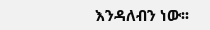እንዳለብን ነው፡፡